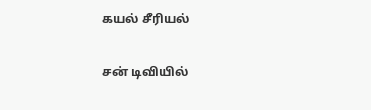கயல் சீரியல்

சன் டிவியில்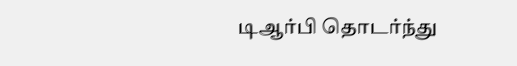டிஆர்பி தொடர்ந்து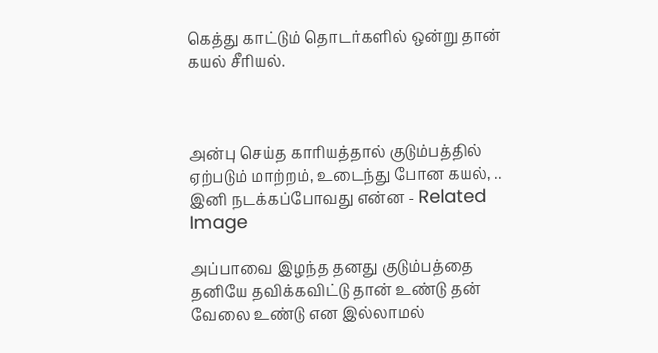கெத்து காட்டும் தொடர்களில் ஒன்று தான் கயல் சீரியல்.



அன்பு செய்த காரியத்தால் குடும்பத்தில் ஏற்படும் மாற்றம், உடைந்து போன கயல், .. இனி நடக்கப்போவது என்ன - Related Image

அப்பாவை இழந்த தனது குடும்பத்தை தனியே தவிக்கவிட்டு தான் உண்டு தன் வேலை உண்டு என இல்லாமல்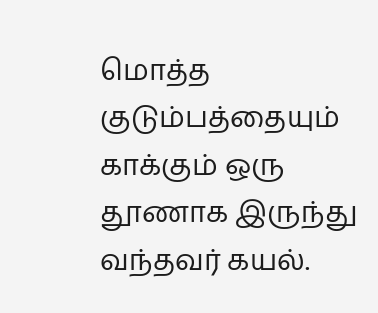மொத்த குடும்பத்தையும் காக்கும் ஒரு தூணாக இருந்து வந்தவர் கயல்.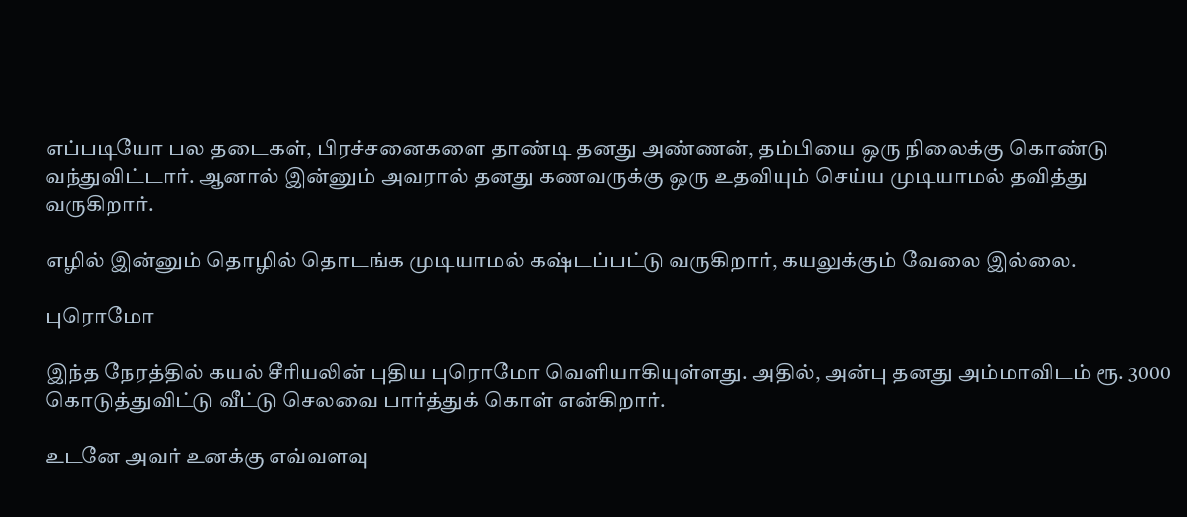எப்படியோ பல தடைகள், பிரச்சனைகளை தாண்டி தனது அண்ணன், தம்பியை ஒரு நிலைக்கு கொண்டு வந்துவிட்டார். ஆனால் இன்னும் அவரால் தனது கணவருக்கு ஒரு உதவியும் செய்ய முடியாமல் தவித்து வருகிறார்.

எழில் இன்னும் தொழில் தொடங்க முடியாமல் கஷ்டப்பட்டு வருகிறார், கயலுக்கும் வேலை இல்லை.

புரொமோ

இந்த நேரத்தில் கயல் சீரியலின் புதிய புரொமோ வெளியாகியுள்ளது. அதில், அன்பு தனது அம்மாவிடம் ரூ. 3000 கொடுத்துவிட்டு வீட்டு செலவை பார்த்துக் கொள் என்கிறார்.

உடனே அவர் உனக்கு எவ்வளவு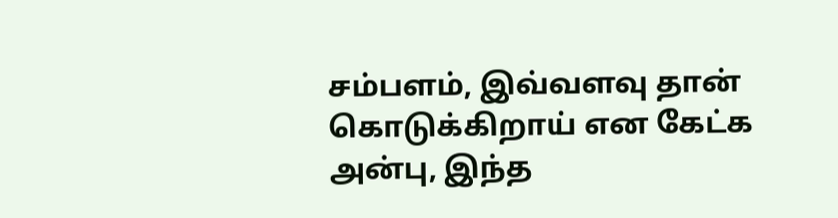சம்பளம், இவ்வளவு தான் கொடுக்கிறாய் என கேட்க அன்பு, இந்த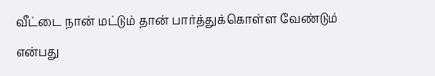வீட்டை நான் மட்டும் தான் பார்த்துக்கொள்ள வேண்டும் என்பது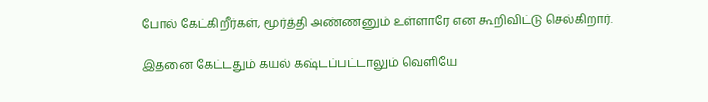போல் கேட்கிறீர்கள், மூர்த்தி அண்ணனும் உள்ளாரே என கூறிவிட்டு செல்கிறார்.

இதனை கேட்டதும் கயல் கஷ்டப்பட்டாலும் வெளியே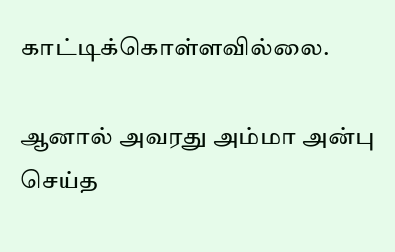காட்டிக்கொள்ளவில்லை.

ஆனால் அவரது அம்மா அன்பு செய்த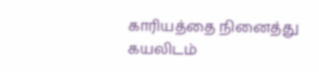காரியத்தை நினைத்து கயலிடம்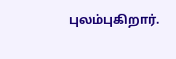புலம்புகிறார்.